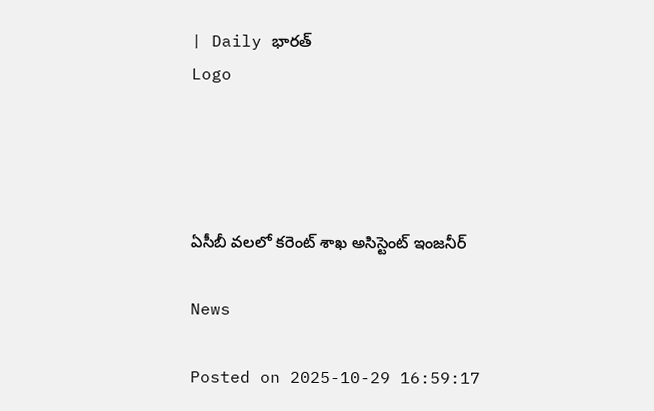| Daily భారత్
Logo




ఏసీబీ వలలో కరెంట్ శాఖ అసిస్టెంట్ ఇంజనీర్

News

Posted on 2025-10-29 16:59:17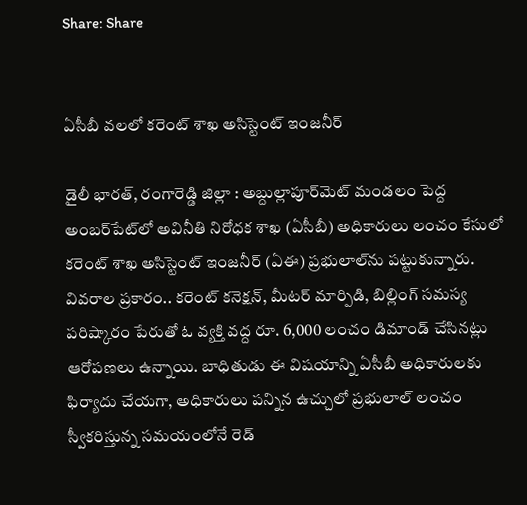Share: Share


ఏసీబీ వలలో కరెంట్ శాఖ అసిస్టెంట్ ఇంజనీర్

డైలీ భారత్, రంగారెడ్డి జిల్లా : అబ్దుల్లాపూర్‌మెట్ మండలం పెద్ద అంబర్‌పేట్‌లో అవినీతి నిరోధక శాఖ (ఏసీబీ) అధికారులు లంచం కేసులో కరెంట్ శాఖ అసిస్టెంట్ ఇంజనీర్ (ఏఈ) ప్రభులాల్‌ను పట్టుకున్నారు. వివరాల ప్రకారం.. కరెంట్ కనెక్షన్, మీటర్ మార్పిడి, బిల్లింగ్ సమస్య పరిష్కారం పేరుతో ఓ వ్యక్తి వద్ద రూ. 6,000 లంచం డిమాండ్ చేసినట్లు ఆరోపణలు ఉన్నాయి. బాధితుడు ఈ విషయాన్ని ఏసీబీ అధికారులకు ఫిర్యాదు చేయగా, అధికారులు పన్నిన ఉచ్చులో ప్రభులాల్ లంచం స్వీకరిస్తున్న సమయంలోనే రెడ్‌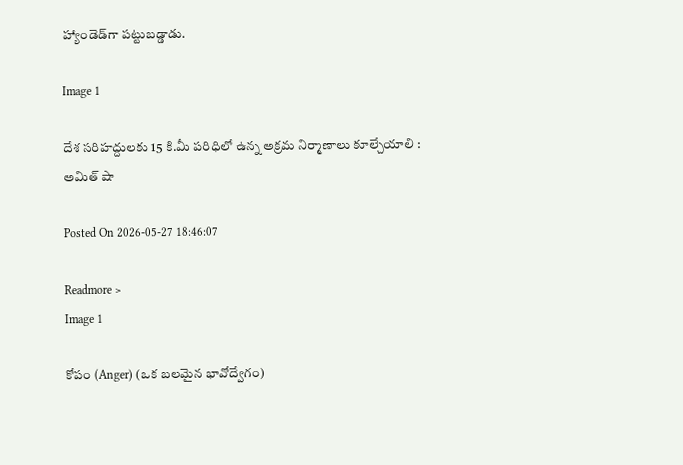హ్యాండెడ్‌గా పట్టుబడ్డాడు.

Image 1

దేశ సరిహద్దులకు 15 కి.మీ పరిధిలో ఉన్న అక్రమ నిర్మాణాలు కూల్చేయాలి : అమిత్‌ షా

Posted On 2026-05-27 18:46:07

Readmore >
Image 1

కోపం (Anger) (ఒక బలమైన భావోద్వేగం)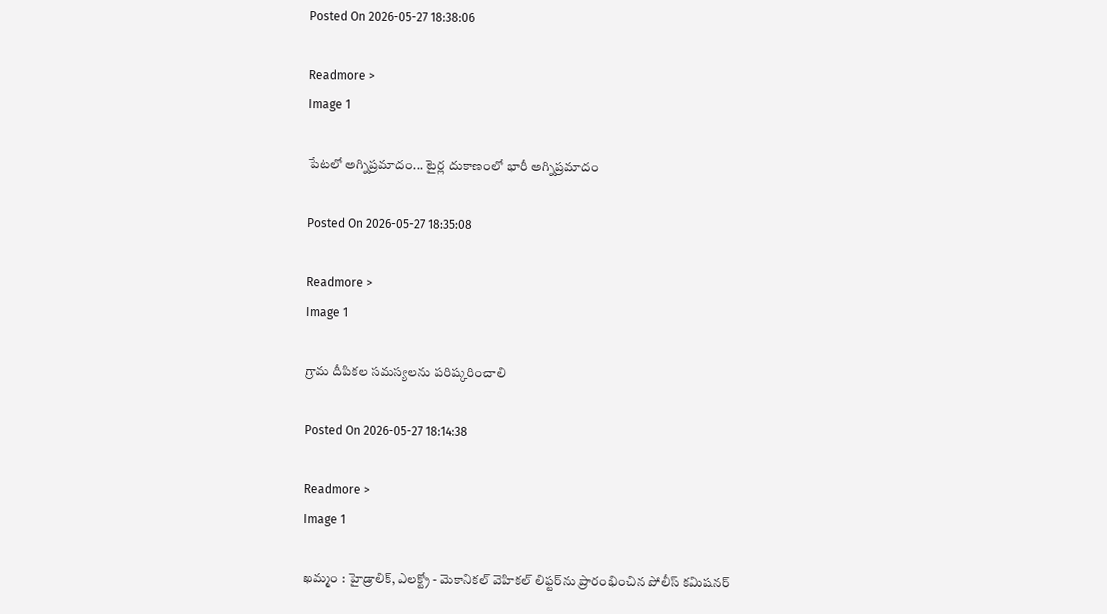Posted On 2026-05-27 18:38:06

Readmore >
Image 1

పేటలో అగ్నిప్రమాదం... టైర్ల దుకాణంలో భారీ అగ్నిప్రమాదం

Posted On 2026-05-27 18:35:08

Readmore >
Image 1

గ్రామ దీపికల సమస్యలను పరిష్కరించాలి

Posted On 2026-05-27 18:14:38

Readmore >
Image 1

ఖమ్మం : హైడ్రాలిక్, ఎలక్ట్రో - మెకానికల్ వెహికల్ లిఫ్టర్‌ను ప్రారంభించిన పోలీస్ కమిషనర్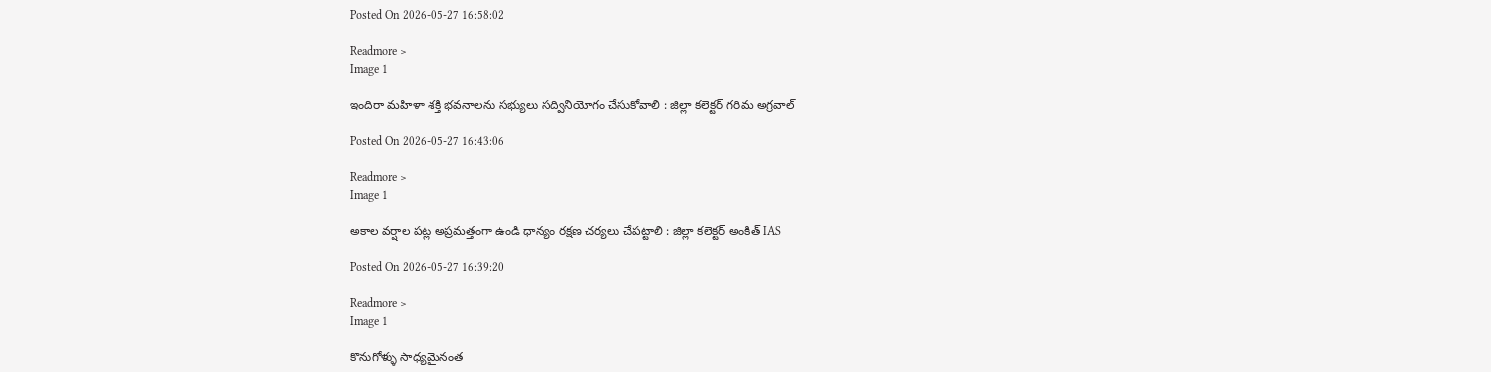Posted On 2026-05-27 16:58:02

Readmore >
Image 1

ఇందిరా మహిళా శక్తి భవనాలను సభ్యులు సద్వినియోగం చేసుకోవాలి : జిల్లా కలెక్టర్ గరిమ అగ్రవాల్

Posted On 2026-05-27 16:43:06

Readmore >
Image 1

అకాల వర్షాల పట్ల అప్రమత్తంగా ఉండి ధాన్యం రక్షణ చర్యలు చేపట్టాలి : జిల్లా కలెక్టర్ అంకిత్ IAS

Posted On 2026-05-27 16:39:20

Readmore >
Image 1

కొనుగోళ్ళు సాధ్యమైనంత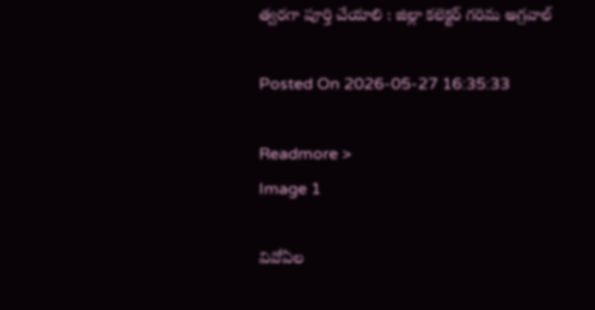త్వరగా పూర్తి చేయాలి : జిల్లా కలెక్టర్ గరిమ అగ్రవాల్

Posted On 2026-05-27 16:35:33

Readmore >
Image 1

వివోఏల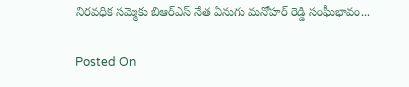నిరవధిక సమ్మెకు బిఆర్ఎస్ నేత ఏనుగు మనోహర్ రెడ్డి సంఘీభావం...

Posted On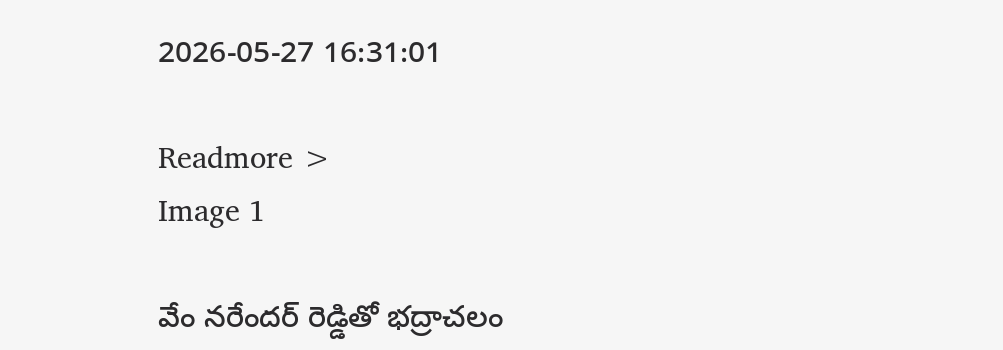2026-05-27 16:31:01

Readmore >
Image 1

వేం నరేందర్ రెడ్డితో భద్రాచలం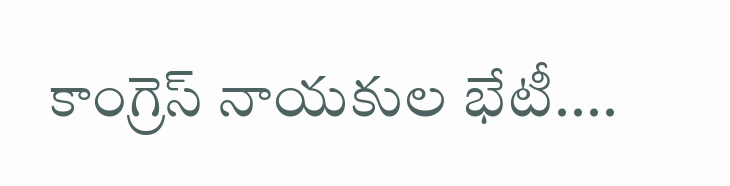కాంగ్రెస్ నాయకుల భేటీ....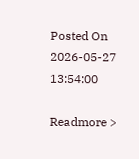Posted On 2026-05-27 13:54:00

Readmore >